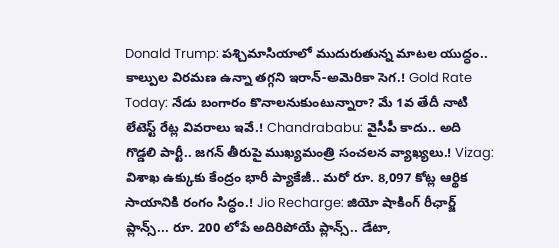Donald Trump: పశ్చిమాసియాలో ముదురుతున్న మాటల యుద్ధం.. కాల్పుల విరమణ ఉన్నా తగ్గని ఇరాన్-అమెరికా సెగ.! Gold Rate Today: నేడు బంగారం కొనాలనుకుంటున్నారా? మే 1వ తేదీ నాటి లేటెస్ట్ రేట్ల వివరాలు ఇవే.! Chandrababu: వైసీపీ కాదు.. అది గొడ్డలి పార్టీ.. జగన్ తీరుపై ముఖ్యమంత్రి సంచలన వ్యాఖ్యలు.! Vizag: విశాఖ ఉక్కుకు కేంద్రం భారీ ప్యాకేజీ.. మరో రూ. 8,097 కోట్ల ఆర్థిక సాయానికి రంగం సిద్ధం.! Jio Recharge: జియో షాకింగ్ రీఛార్జ్ ప్లాన్స్... రూ. 200 లోపే అదిరిపోయే ప్లాన్స్.. డేటా,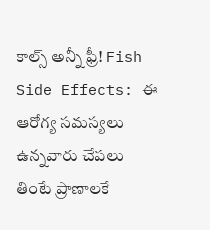కాల్స్ అన్నీ ఫ్రీ! Fish Side Effects: ఈ ఆరోగ్య సమస్యలు ఉన్నవారు చేపలు తింటే ప్రాణాలకే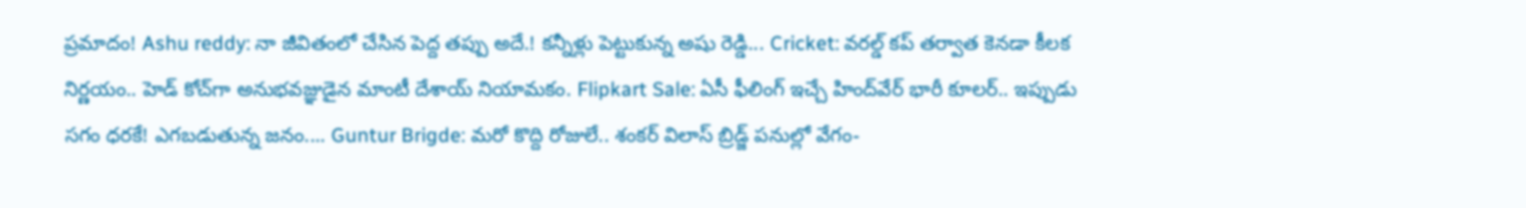ప్రమాదం! Ashu reddy: నా జీవితంలో చేసిన పెద్ద తప్పు అదే.! కన్నీళ్లు పెట్టుకున్న అషు రెడ్డి... Cricket: వరల్డ్ కప్ తర్వాత కెనడా కీలక నిర్ణయం.. హెడ్ కోచ్‌గా అనుభవజ్ఞుడైన మాంటీ దేశాయ్ నియామకం. Flipkart Sale: ఏసీ ఫీలింగ్ ఇచ్చే హింద్‌వేర్ భారీ కూలర్.. ఇప్పుడు సగం ధరకే! ఎగబడుతున్న జనం.... Guntur Brigde: మరో కొద్ది రోజులే.. శంకర్ విలాస్ బ్రిడ్జ్ పనుల్లో వేగం-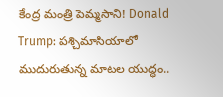కేంద్ర మంత్రి పెమ్మసాని! Donald Trump: పశ్చిమాసియాలో ముదురుతున్న మాటల యుద్ధం..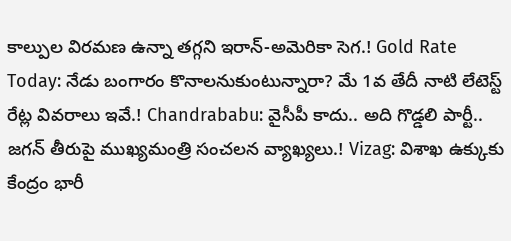కాల్పుల విరమణ ఉన్నా తగ్గని ఇరాన్-అమెరికా సెగ.! Gold Rate Today: నేడు బంగారం కొనాలనుకుంటున్నారా? మే 1వ తేదీ నాటి లేటెస్ట్ రేట్ల వివరాలు ఇవే.! Chandrababu: వైసీపీ కాదు.. అది గొడ్డలి పార్టీ.. జగన్ తీరుపై ముఖ్యమంత్రి సంచలన వ్యాఖ్యలు.! Vizag: విశాఖ ఉక్కుకు కేంద్రం భారీ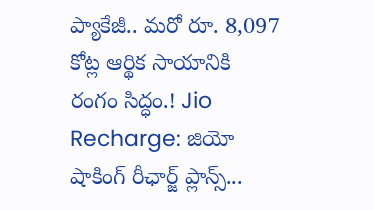ప్యాకేజీ.. మరో రూ. 8,097 కోట్ల ఆర్థిక సాయానికి రంగం సిద్ధం.! Jio Recharge: జియో షాకింగ్ రీఛార్జ్ ప్లాన్స్...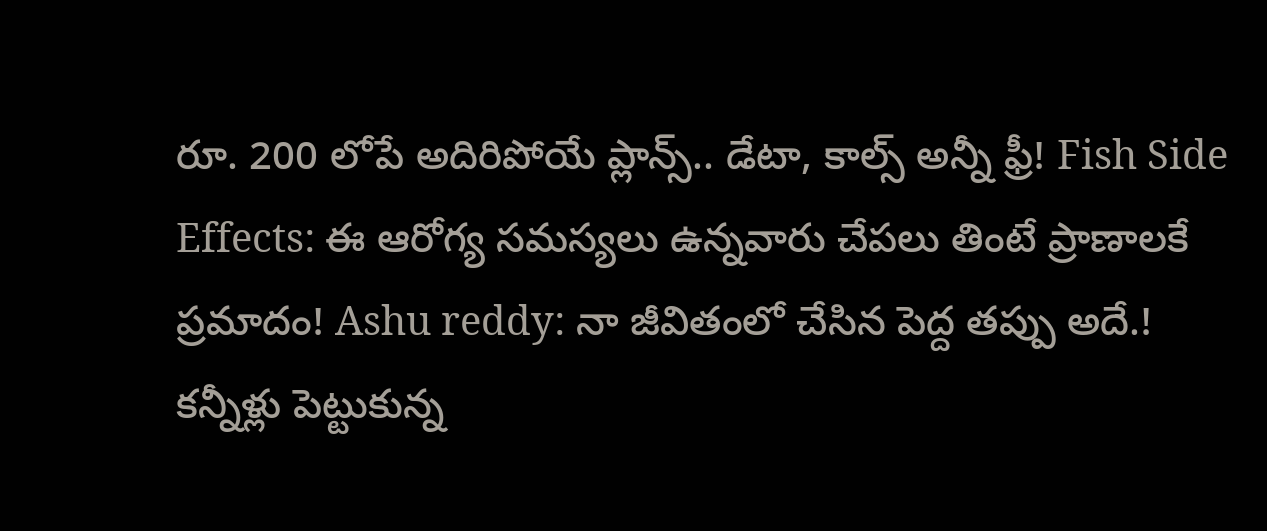రూ. 200 లోపే అదిరిపోయే ప్లాన్స్.. డేటా, కాల్స్ అన్నీ ఫ్రీ! Fish Side Effects: ఈ ఆరోగ్య సమస్యలు ఉన్నవారు చేపలు తింటే ప్రాణాలకే ప్రమాదం! Ashu reddy: నా జీవితంలో చేసిన పెద్ద తప్పు అదే.! కన్నీళ్లు పెట్టుకున్న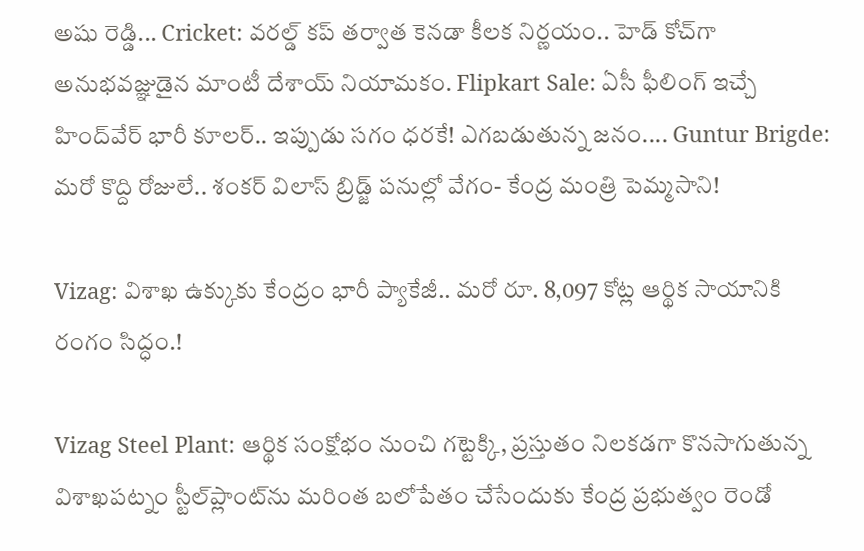అషు రెడ్డి... Cricket: వరల్డ్ కప్ తర్వాత కెనడా కీలక నిర్ణయం.. హెడ్ కోచ్‌గా అనుభవజ్ఞుడైన మాంటీ దేశాయ్ నియామకం. Flipkart Sale: ఏసీ ఫీలింగ్ ఇచ్చే హింద్‌వేర్ భారీ కూలర్.. ఇప్పుడు సగం ధరకే! ఎగబడుతున్న జనం.... Guntur Brigde: మరో కొద్ది రోజులే.. శంకర్ విలాస్ బ్రిడ్జ్ పనుల్లో వేగం- కేంద్ర మంత్రి పెమ్మసాని!

Vizag: విశాఖ ఉక్కుకు కేంద్రం భారీ ప్యాకేజీ.. మరో రూ. 8,097 కోట్ల ఆర్థిక సాయానికి రంగం సిద్ధం.!

Vizag Steel Plant: ఆర్థిక సంక్షోభం నుంచి గట్టెక్కి, ప్రస్తుతం నిలకడగా కొనసాగుతున్న విశాఖపట్నం స్టీల్‌ప్లాంట్‌ను మరింత బలోపేతం చేసేందుకు కేంద్ర ప్రభుత్వం రెండో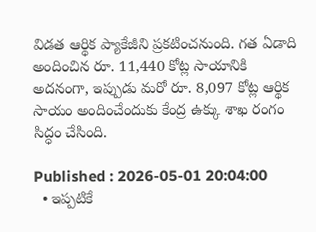విడత ఆర్థిక ప్యాకేజీని ప్రకటించనుంది. గత ఏడాది అందించిన రూ. 11,440 కోట్ల సాయానికి అదనంగా, ఇప్పుడు మరో రూ. 8,097 కోట్ల ఆర్థిక సాయం అందించేందుకు కేంద్ర ఉక్కు శాఖ రంగం సిద్ధం చేసింది.

Published : 2026-05-01 20:04:00
  • ఇప్పటికే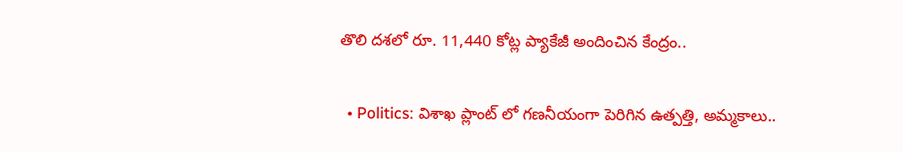తొలి దశలో రూ. 11,440 కోట్ల ప్యాకేజీ అందించిన కేంద్రం..

  • Politics: విశాఖ ప్లాంట్ లో గణనీయంగా పెరిగిన ఉత్పత్తి, అమ్మకాలు..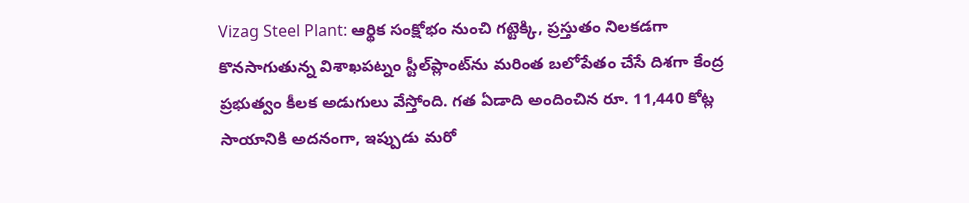Vizag Steel Plant: ఆర్థిక సంక్షోభం నుంచి గట్టెక్కి, ప్రస్తుతం నిలకడగా కొనసాగుతున్న విశాఖపట్నం స్టీల్‌ప్లాంట్‌ను మరింత బలోపేతం చేసే దిశగా కేంద్ర ప్రభుత్వం కీలక అడుగులు వేస్తోంది. గత ఏడాది అందించిన రూ. 11,440 కోట్ల సాయానికి అదనంగా, ఇప్పుడు మరో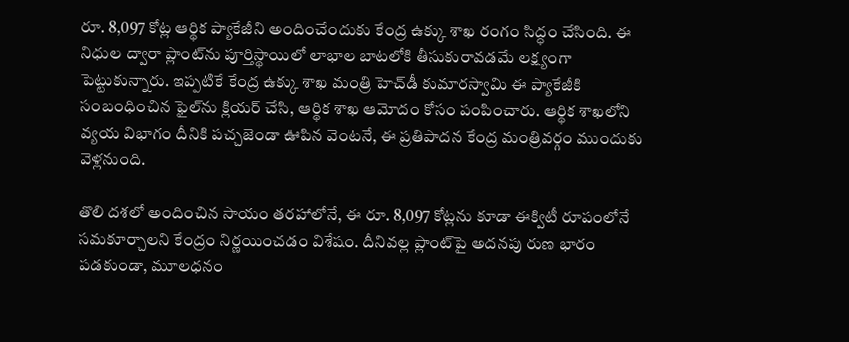రూ. 8,097 కోట్ల ఆర్థిక ప్యాకేజీని అందించేందుకు కేంద్ర ఉక్కు శాఖ రంగం సిద్ధం చేసింది. ఈ నిధుల ద్వారా ప్లాంట్‌ను పూర్తిస్థాయిలో లాభాల బాటలోకి తీసుకురావడమే లక్ష్యంగా పెట్టుకున్నారు. ఇప్పటికే కేంద్ర ఉక్కు శాఖ మంత్రి హెచ్‌డీ కుమారస్వామి ఈ ప్యాకేజీకి సంబంధించిన ఫైల్‌ను క్లియర్ చేసి, ఆర్థిక శాఖ ఆమోదం కోసం పంపించారు. ఆర్థిక శాఖలోని వ్యయ విభాగం దీనికి పచ్చజెండా ఊపిన వెంటనే, ఈ ప్రతిపాదన కేంద్ర మంత్రివర్గం ముందుకు వెళ్లనుంది.

తొలి దశలో అందించిన సాయం తరహాలోనే, ఈ రూ. 8,097 కోట్లను కూడా ఈక్విటీ రూపంలోనే సమకూర్చాలని కేంద్రం నిర్ణయించడం విశేషం. దీనివల్ల ప్లాంట్‌పై అదనపు రుణ భారం పడకుండా, మూలధనం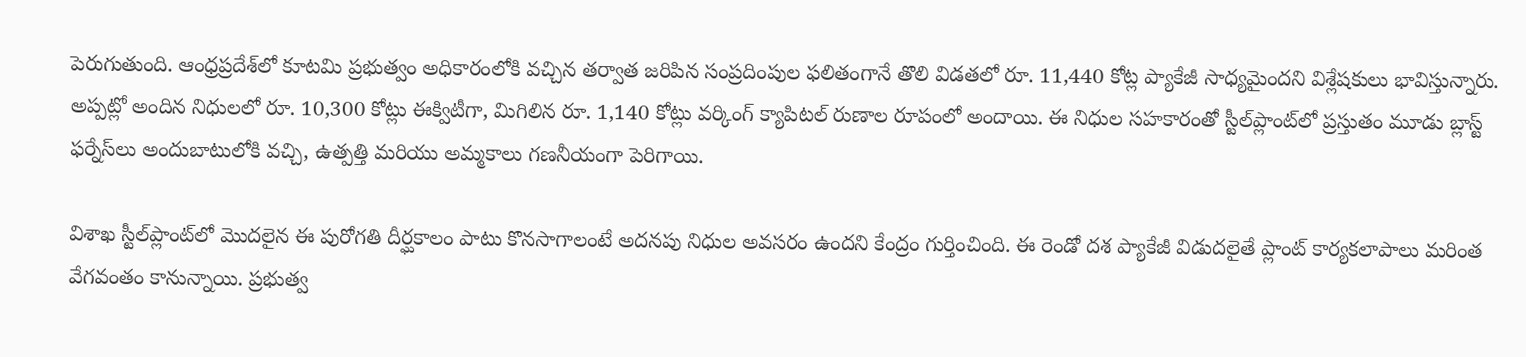పెరుగుతుంది. ఆంధ్రప్రదేశ్‌లో కూటమి ప్రభుత్వం అధికారంలోకి వచ్చిన తర్వాత జరిపిన సంప్రదింపుల ఫలితంగానే తొలి విడతలో రూ. 11,440 కోట్ల ప్యాకేజీ సాధ్యమైందని విశ్లేషకులు భావిస్తున్నారు. అప్పట్లో అందిన నిధులలో రూ. 10,300 కోట్లు ఈక్విటీగా, మిగిలిన రూ. 1,140 కోట్లు వర్కింగ్ క్యాపిటల్ రుణాల రూపంలో అందాయి. ఈ నిధుల సహకారంతో స్టీల్‌ప్లాంట్‌లో ప్రస్తుతం మూడు బ్లాస్ట్ ఫర్నేస్‌లు అందుబాటులోకి వచ్చి, ఉత్పత్తి మరియు అమ్మకాలు గణనీయంగా పెరిగాయి.

విశాఖ స్టీల్‌ప్లాంట్‌లో మొదలైన ఈ పురోగతి దీర్ఘకాలం పాటు కొనసాగాలంటే అదనపు నిధుల అవసరం ఉందని కేంద్రం గుర్తించింది. ఈ రెండో దశ ప్యాకేజీ విడుదలైతే ప్లాంట్ కార్యకలాపాలు మరింత వేగవంతం కానున్నాయి. ప్రభుత్వ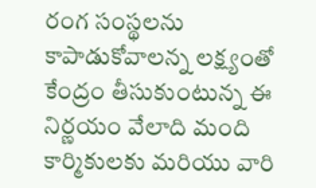రంగ సంస్థలను కాపాడుకోవాలన్న లక్ష్యంతో కేంద్రం తీసుకుంటున్న ఈ నిర్ణయం వేలాది మంది కార్మికులకు మరియు వారి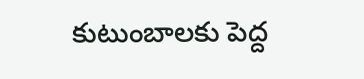కుటుంబాలకు పెద్ద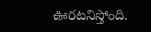ఊరటనిస్తోంది.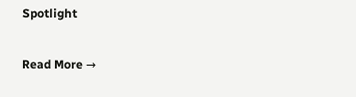Spotlight

Read More →